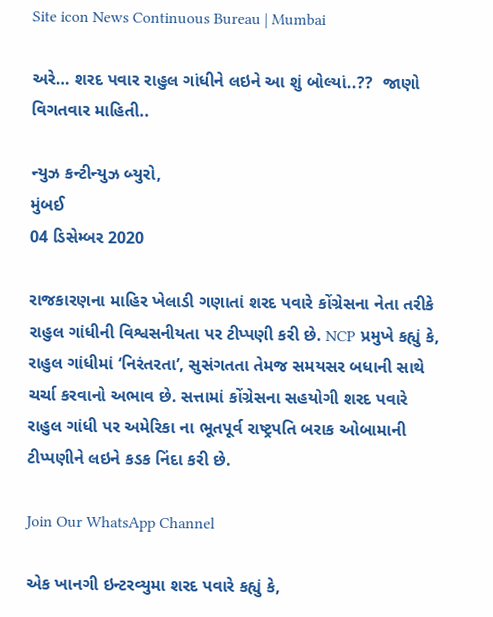Site icon News Continuous Bureau | Mumbai

અરે… શરદ પવાર રાહુલ ગાંધીને લઇને આ શું બોલ્યાં..??  જાણો વિગતવાર માહિતી..

ન્યુઝ કન્ટીન્યુઝ બ્યુરો,
મુંબઈ
04 ડિસેમ્બર 2020

રાજકારણના માહિર ખેલાડી ગણાતાં શરદ પવારે કોંગ્રેસના નેતા તરીકે રાહુલ ગાંધીની વિશ્વસનીયતા પર ટીપ્પણી કરી છે. NCP પ્રમુખે કહ્યું કે, રાહુલ ગાંધીમાં ‘નિરંતરતા’, સુસંગતતા તેમજ સમયસર બધાની સાથે ચર્ચા કરવાનો અભાવ છે. સત્તામાં કોંગ્રેસના સહયોગી શરદ પવારે રાહુલ ગાંધી પર અમેરિકા ના ભૂતપૂર્વ રાષ્ટ્રપતિ બરાક ઓબામાની ટીપ્પણીને લઇને કડક નિંદા કરી છે.

Join Our WhatsApp Channel

એક ખાનગી ઇન્ટરવ્યુમા શરદ પવારે કહ્યું કે,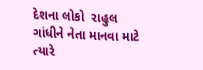દેશના લોકો  રાહુલ ગાંધીને નેતા માનવા માટે ત્યારે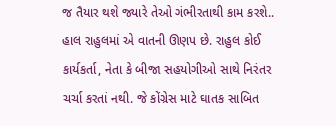જ તૈયાર થશે જ્યારે તેઓ ગંભીરતાથી કામ કરશે.. હાલ રાહુલમાં એ વાતની ઊણપ છે. રાહુલ કોઈ કાર્યકર્તા, નેતા કે બીજા સહયોગીઓ સાથે નિરંતર ચર્ચા કરતાં નથી. જે કોંગ્રેસ માટે ઘાતક સાબિત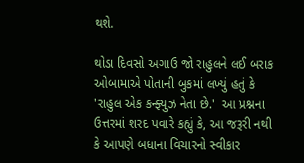થશે.

થોડા દિવસો અગાઉ જો રાહુલને લઈ બરાક ઓબામાએ પોતાની બુકમાં લખ્યું હતું કે 'રાહુલ એક કન્ફ્યુઝ નેતા છે.'  આ પ્રશ્નના ઉત્તરમાં શરદ પવારે કહ્યું કે, આ જરૂરી નથી કે આપણે બધાના વિચારનો સ્વીકાર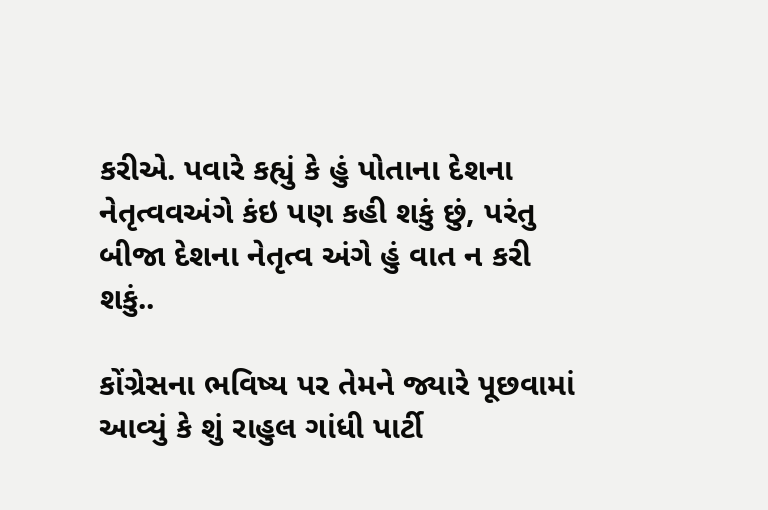કરીએ. પવારે કહ્યું કે હું પોતાના દેશના નેતૃત્વવઅંગે કંઇ પણ કહી શકું છું, પરંતુ બીજા દેશના નેતૃત્વ અંગે હું વાત ન કરી શકું..

કોંગ્રેસના ભવિષ્ય પર તેમને જ્યારે પૂછવામાં આવ્યું કે શું રાહુલ ગાંધી પાર્ટી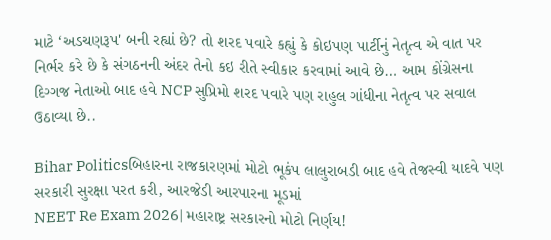માટે ‘અડચણરૂપ' બની રહ્યાં છે? તો શરદ પવારે કહ્યું કે કોઇપણ પાર્ટીનું નેતૃત્વ એ વાત પર નિર્ભર કરે છે કે સંગઠનની અંદર તેનો કઇ રીતે સ્વીકાર કરવામાં આવે છે… આમ કોંગ્રેસના દિગ્ગજ નેતાઓ બાદ હવે NCP સુપ્રિમો શરદ પવારે પણ રાહુલ ગાંધીના નેતૃત્વ પર સવાલ ઉઠાવ્યા છે..

Bihar Politicsબિહારના રાજકારણમાં મોટો ભૂકંપ લાલુરાબડી બાદ હવે તેજસ્વી યાદવે પણ સરકારી સુરક્ષા પરત કરી, આરજેડી આરપારના મૂડમાં
NEET Re Exam 2026| મહારાષ્ટ્ર સરકારનો મોટો નિર્ણય!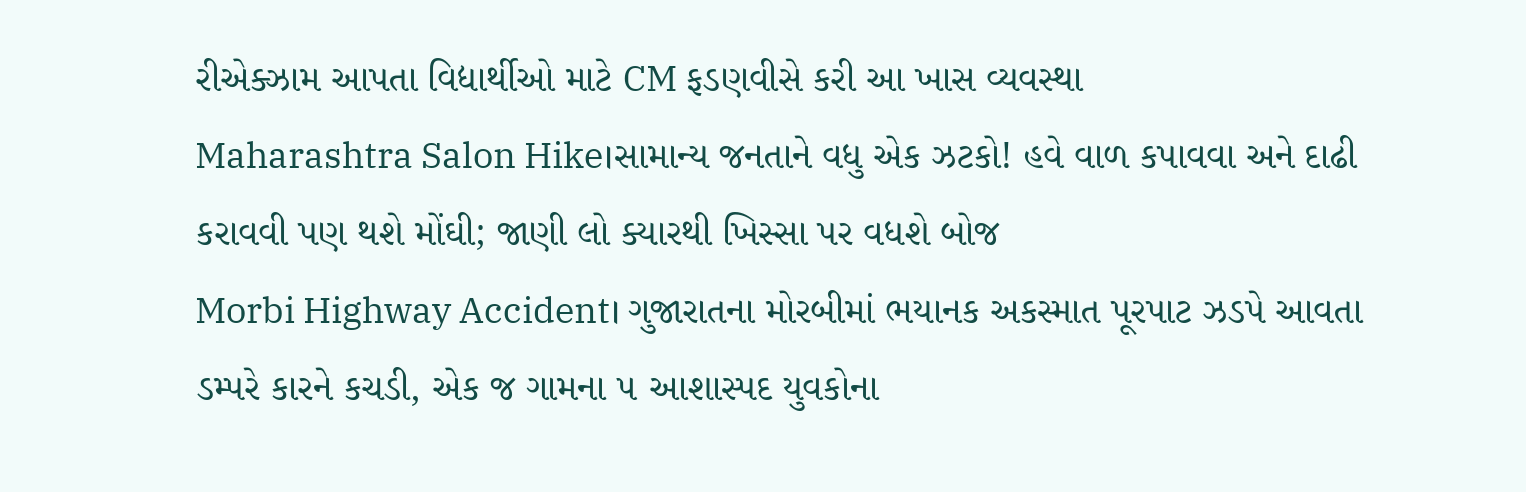રીએક્ઝામ આપતા વિદ્યાર્થીઓ માટે CM ફડણવીસે કરી આ ખાસ વ્યવસ્થા
Maharashtra Salon Hike।સામાન્ય જનતાને વધુ એક ઝટકો! હવે વાળ કપાવવા અને દાઢી કરાવવી પણ થશે મોંઘી; જાણી લો ક્યારથી ખિસ્સા પર વધશે બોજ
Morbi Highway Accident। ગુજારાતના મોરબીમાં ભયાનક અકસ્માત પૂરપાટ ઝડપે આવતા ડમ્પરે કારને કચડી, એક જ ગામના ૫ આશાસ્પદ યુવકોના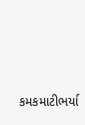કમકમાટીભર્યા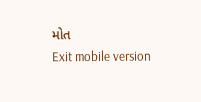મોત
Exit mobile version